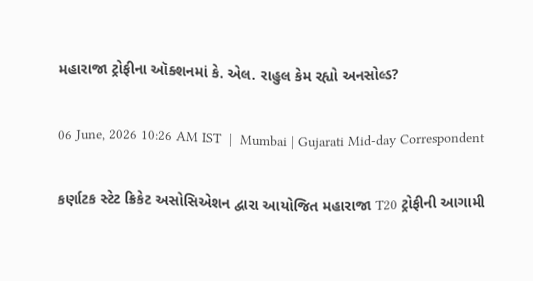મહારાજા ટ્રોફીના ઑક્શનમાં કે. એલ. રાહુલ કેમ રહ્યો અનસોલ્ડ?

06 June, 2026 10:26 AM IST  |  Mumbai | Gujarati Mid-day Correspondent

કર્ણાટક સ્ટેટ ક્રિકેટ અસોસિએશન દ્વારા આયોજિત મહારાજા T20 ટ્રોફીની આગામી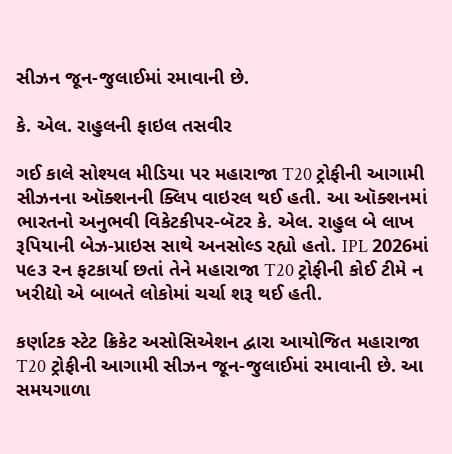સીઝન જૂન-જુલાઈમાં રમાવાની છે.

કે. એલ. રાહુલની ફાઇલ તસવીર

ગઈ કાલે સોશ્યલ મીડિયા પર મહારાજા T20 ટ્રોફીની આગામી સીઝનના ઑક્શનની ક્લિપ વાઇરલ થઈ હતી. આ ઑક્શનમાં ભારતનો અનુભવી વિકેટકીપર-બૅટર કે. એલ. રાહુલ બે લાખ રૂપિયાની બેઝ-પ્રાઇસ સાથે અનસોલ્ડ રહ્યો હતો. IPL 2026માં ૫૯૩ રન ફટકાર્યા છતાં તેને મહારાજા T20 ટ્રોફીની કોઈ ટીમે ન ખરીદ્યો એ બાબતે લોકોમાં ચર્ચા શરૂ થઈ હતી.

કર્ણાટક સ્ટેટ ક્રિકેટ અસોસિએશન દ્વારા આયોજિત મહારાજા T20 ટ્રોફીની આગામી સીઝન જૂન-જુલાઈમાં રમાવાની છે. આ સમયગાળા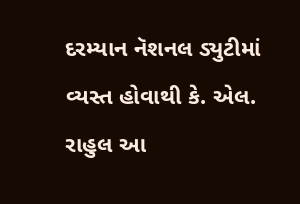દરમ્યાન નૅશનલ ડ્યુટીમાં વ્યસ્ત હોવાથી કે. એલ. રાહુલ આ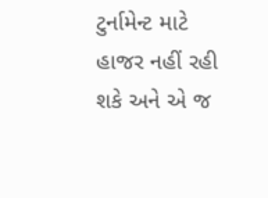ટુર્નામેન્ટ માટે હાજર નહીં રહી શકે અને એ જ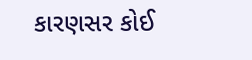કારણસર કોઈ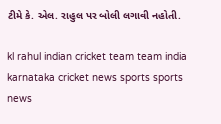ટીમે કે. એલ. રાહુલ પર બોલી લગાવી નહોતી.

kl rahul indian cricket team team india karnataka cricket news sports sports news